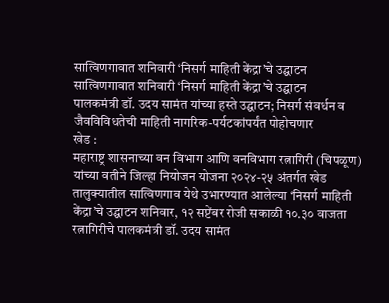सात्विणगावात शनिवारी ‘निसर्ग माहिती केंद्रा’चे उद्घाटन
सात्विणगावात शनिवारी ‘निसर्ग माहिती केंद्रा’चे उद्घाटन
पालकमंत्री डॉ. उदय सामंत यांच्या हस्ते उद्घाटन; निसर्ग संवर्धन व जैवविविधतेची माहिती नागरिक-पर्यटकांपर्यंत पोहोचणार
खेड :
महाराष्ट्र शासनाच्या वन विभाग आणि वनविभाग रत्नागिरी (चिपळूण) यांच्या वतीने जिल्हा नियोजन योजना २०२४-२५ अंतर्गत खेड तालुक्यातील सात्विणगाव येथे उभारण्यात आलेल्या ‘निसर्ग माहिती केंद्रा’चे उद्घाटन शनिवार, १२ सप्टेंबर रोजी सकाळी १०.३० वाजता रत्नागिरीचे पालकमंत्री डॉ. उदय सामंत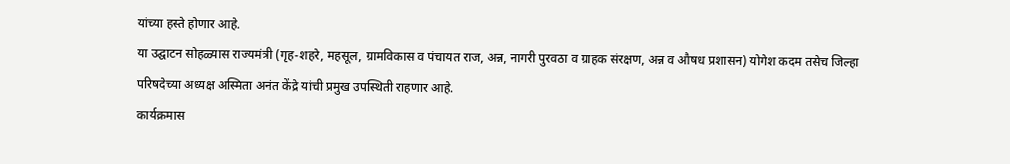यांच्या हस्ते होणार आहे.
या उद्घाटन सोहळ्यास राज्यमंत्री (गृह-शहरे, महसूल, ग्रामविकास व पंचायत राज, अन्न, नागरी पुरवठा व ग्राहक संरक्षण, अन्न व औषध प्रशासन) योगेश कदम तसेच जिल्हा परिषदेच्या अध्यक्ष अस्मिता अनंत केंद्रे यांची प्रमुख उपस्थिती राहणार आहे.
कार्यक्रमास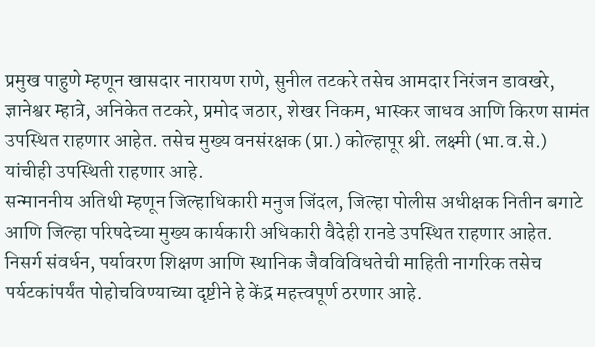प्रमुख पाहुणे म्हणून खासदार नारायण राणे, सुनील तटकरे तसेच आमदार निरंजन डावखरे, ज्ञानेश्वर म्हात्रे, अनिकेत तटकरे, प्रमोद जठार, शेखर निकम, भास्कर जाधव आणि किरण सामंत उपस्थित राहणार आहेत. तसेच मुख्य वनसंरक्षक (प्रा.) कोल्हापूर श्री. लक्ष्मी (भा.व.से.) यांचीही उपस्थिती राहणार आहे.
सन्माननीय अतिथी म्हणून जिल्हाधिकारी मनुज जिंदल, जिल्हा पोलीस अधीक्षक नितीन बगाटे आणि जिल्हा परिषदेच्या मुख्य कार्यकारी अधिकारी वैदेही रानडे उपस्थित राहणार आहेत.
निसर्ग संवर्धन, पर्यावरण शिक्षण आणि स्थानिक जैवविविधतेची माहिती नागरिक तसेच पर्यटकांपर्यंत पोहोचविण्याच्या दृष्टीने हे केंद्र महत्त्वपूर्ण ठरणार आहे.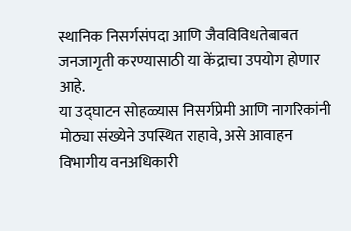स्थानिक निसर्गसंपदा आणि जैवविविधतेबाबत जनजागृती करण्यासाठी या केंद्राचा उपयोग होणार आहे.
या उद्घाटन सोहळ्यास निसर्गप्रेमी आणि नागरिकांनी मोठ्या संख्येने उपस्थित राहावे, असे आवाहन विभागीय वनअधिकारी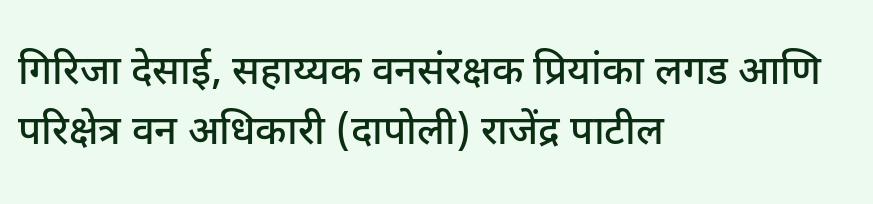गिरिजा देसाई, सहाय्यक वनसंरक्षक प्रियांका लगड आणि परिक्षेत्र वन अधिकारी (दापोली) राजेंद्र पाटील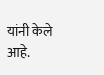यांनी केले आहे.